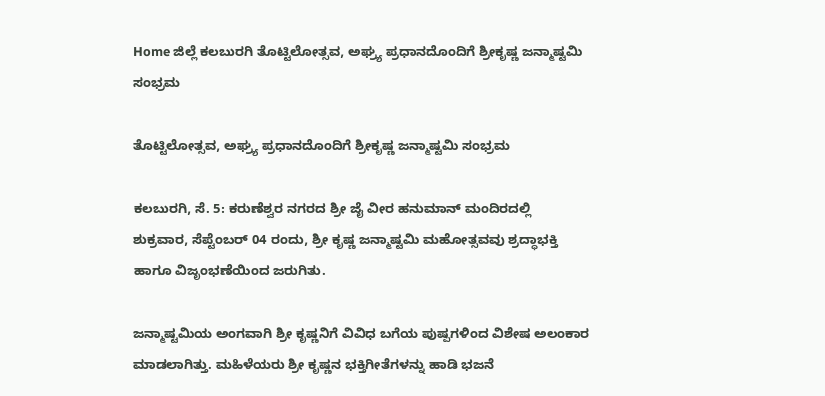Home ಜಿಲ್ಲೆ ಕಲಬುರಗಿ ತೊಟ್ಟಿಲೋತ್ಸವ, ಅಘ್ರ್ಯ ಪ್ರಧಾನದೊಂದಿಗೆ ಶ್ರೀಕೃಷ್ಣ ಜನ್ಮಾಷ್ಟಮಿ ಸಂಭ್ರಮ

ತೊಟ್ಟಿಲೋತ್ಸವ, ಅಘ್ರ್ಯ ಪ್ರಧಾನದೊಂದಿಗೆ ಶ್ರೀಕೃಷ್ಣ ಜನ್ಮಾಷ್ಟಮಿ ಸಂಭ್ರಮ

ಕಲಬುರಗಿ, ಸೆ. 5: ಕರುಣೆಶ್ವರ ನಗರದ ಶ್ರೀ ಜೈ ವೀರ ಹನುಮಾನ್ ಮಂದಿರದಲ್ಲಿ ಶುಕ್ರವಾರ, ಸೆಪ್ಟೆಂಬರ್ 04 ರಂದು, ಶ್ರೀ ಕೃಷ್ಣ ಜನ್ಮಾಷ್ಟಮಿ ಮಹೋತ್ಸವವು ಶ್ರದ್ಧಾಭಕ್ತಿ ಹಾಗೂ ವಿಜೃಂಭಣೆಯಿಂದ ಜರುಗಿತು.

ಜನ್ಮಾಷ್ಟಮಿಯ ಅಂಗವಾಗಿ ಶ್ರೀ ಕೃಷ್ಣನಿಗೆ ವಿವಿಧ ಬಗೆಯ ಪುಷ್ಪಗಳಿಂದ ವಿಶೇಷ ಅಲಂಕಾರ ಮಾಡಲಾಗಿತ್ತು. ಮಹಿಳೆಯರು ಶ್ರೀ ಕೃಷ್ಣನ ಭಕ್ತಿಗೀತೆಗಳನ್ನು ಹಾಡಿ ಭಜನೆ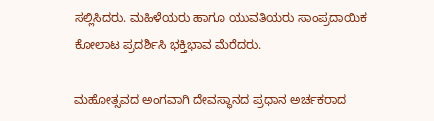ಸಲ್ಲಿಸಿದರು. ಮಹಿಳೆಯರು ಹಾಗೂ ಯುವತಿಯರು ಸಾಂಪ್ರದಾಯಿಕ ಕೋಲಾಟ ಪ್ರದರ್ಶಿಸಿ ಭಕ್ತಿಭಾವ ಮೆರೆದರು.

ಮಹೋತ್ಸವದ ಅಂಗವಾಗಿ ದೇವಸ್ಥಾನದ ಪ್ರಧಾನ ಅರ್ಚಕರಾದ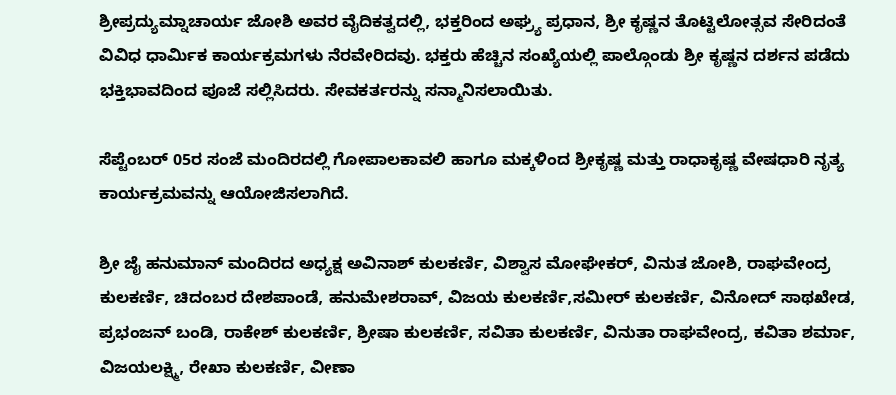ಶ್ರೀಪ್ರದ್ಯುಮ್ನಾಚಾರ್ಯ ಜೋಶಿ ಅವರ ವೈದಿಕತ್ವದಲ್ಲಿ, ಭಕ್ತರಿಂದ ಅಘ್ರ್ಯ ಪ್ರಧಾನ, ಶ್ರೀ ಕೃಷ್ಣನ ತೊಟ್ಟಿಲೋತ್ಸವ ಸೇರಿದಂತೆ ವಿವಿಧ ಧಾರ್ಮಿಕ ಕಾರ್ಯಕ್ರಮಗಳು ನೆರವೇರಿದವು. ಭಕ್ತರು ಹೆಚ್ಚಿನ ಸಂಖ್ಯೆಯಲ್ಲಿ ಪಾಲ್ಗೊಂಡು ಶ್ರೀ ಕೃಷ್ಣನ ದರ್ಶನ ಪಡೆದು ಭಕ್ತಿಭಾವದಿಂದ ಪೂಜೆ ಸಲ್ಲಿಸಿದರು. ಸೇವಕರ್ತರನ್ನು ಸನ್ಮಾನಿಸಲಾಯಿತು.

ಸೆಪ್ಟೆಂಬರ್ 05ರ ಸಂಜೆ ಮಂದಿರದಲ್ಲಿ ಗೋಪಾಲಕಾವಲಿ ಹಾಗೂ ಮಕ್ಕಳಿಂದ ಶ್ರೀಕೃಷ್ಣ ಮತ್ತು ರಾಧಾಕೃಷ್ಣ ವೇಷಧಾರಿ ನೃತ್ಯ ಕಾರ್ಯಕ್ರಮವನ್ನು ಆಯೋಜಿಸಲಾಗಿದೆ.

ಶ್ರೀ ಜೈ ಹನುಮಾನ್ ಮಂದಿರದ ಅಧ್ಯಕ್ಷ ಅವಿನಾಶ್ ಕುಲಕರ್ಣಿ, ವಿಶ್ವಾಸ ಮೋಘೇಕರ್, ವಿನುತ ಜೋಶಿ, ರಾಘವೇಂದ್ರ ಕುಲಕರ್ಣಿ, ಚಿದಂಬರ ದೇಶಪಾಂಡೆ, ಹನುಮೇಶರಾವ್, ವಿಜಯ ಕುಲಕರ್ಣಿ,ಸಮೀರ್ ಕುಲಕರ್ಣಿ, ವಿನೋದ್ ಸಾಥಖೇಡ, ಪ್ರಭಂಜನ್ ಬಂಡಿ, ರಾಕೇಶ್ ಕುಲಕರ್ಣಿ, ಶ್ರೀಷಾ ಕುಲಕರ್ಣಿ, ಸವಿತಾ ಕುಲಕರ್ಣಿ, ವಿನುತಾ ರಾಘವೇಂದ್ರ, ಕವಿತಾ ಶರ್ಮಾ, ವಿಜಯಲಕ್ಷ್ಮಿ, ರೇಖಾ ಕುಲಕರ್ಣಿ, ವೀಣಾ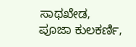ಸಾಥಖೇಡ, ಪೂಜಾ ಕುಲಕರ್ಣಿ,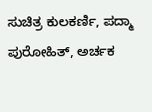ಸುಚಿತ್ರ ಕುಲಕರ್ಣಿ, ಪದ್ಮಾ ಪುರೋಹಿತ್, ಅರ್ಚಕ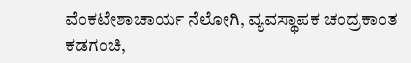ವೆಂಕಟೇಶಾಚಾರ್ಯ ನೆಲೋಗಿ, ವ್ಯವಸ್ಥಾಪಕ ಚಂದ್ರಕಾಂತ ಕಡಗಂಚಿ,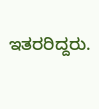ಇತರರಿದ್ದರು.